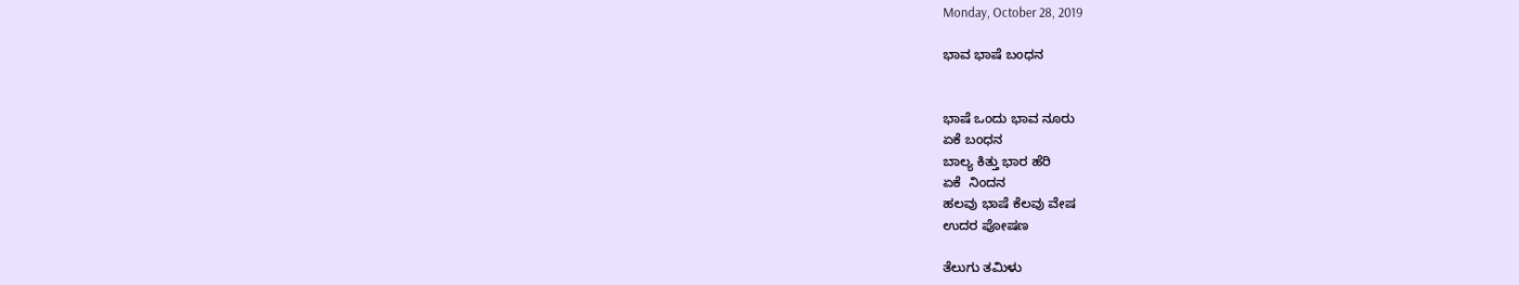Monday, October 28, 2019

ಭಾವ ಭಾಷೆ ಬಂಧನ


ಭಾಷೆ ಒಂದು ಭಾವ ನೂರು
ಏಕೆ ಬಂಧನ
ಬಾಲ್ಯ ಕಿತ್ತು ಭಾರ ಹೆರಿ
ಏಕೆ  ನಿಂದನ
ಹಲವು ಭಾಷೆ ಕೆಲವು ವೇಷ
ಉದರ ಪೋಷಣ

ತೆಲುಗು ತಮಿಳು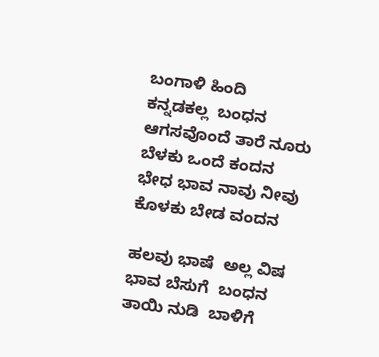ಬಂಗಾಳಿ ಹಿಂದಿ
ಕನ್ನಡಕಲ್ಲ  ಬಂಧನ
ಆಗಸವೊಂದೆ ತಾರೆ ನೂರು
ಬೆಳಕು ಒಂದೆ ಕಂದನ
ಭೇಧ ಭಾವ ನಾವು ನೀವು
ಕೊಳಕು ಬೇಡ ವಂದನ

ಹಲವು ಭಾಷೆ  ಅಲ್ಲ ವಿಷ
ಭಾವ ಬೆಸುಗೆ  ಬಂಧನ
ತಾಯಿ ನುಡಿ  ಬಾಳಿಗೆ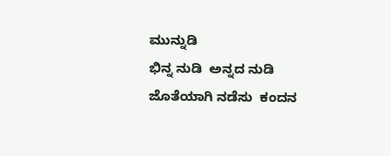ಮುನ್ನುಡಿ
ಭಿನ್ನ ನುಡಿ  ಅನ್ನದ ನುಡಿ
ಜೊತೆಯಾಗಿ ನಡೆಸು  ಕಂದನ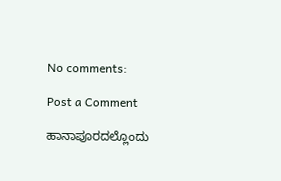No comments:

Post a Comment

ಹಾನಾಪೂರದಲ್ಲೊಂದು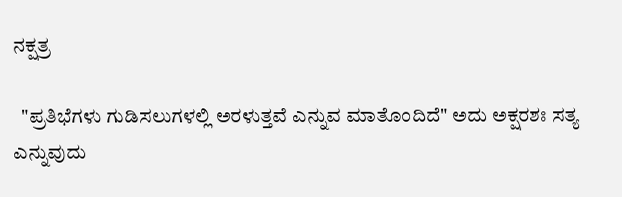ನಕ್ಷತ್ರ

  "ಪ್ರತಿಭೆಗಳು ಗುಡಿಸಲುಗಳಲ್ಲಿ ಅರಳುತ್ತವೆ ಎನ್ನುವ ಮಾತೊಂದಿದೆ" ಅದು ಅಕ್ಷರಶಃ ಸತ್ಯ ಎನ್ನುವುದು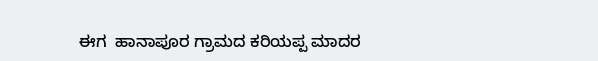ಈಗ  ಹಾನಾಪೂರ ಗ್ರಾಮದ ಕರಿಯಪ್ಪ ಮಾದರ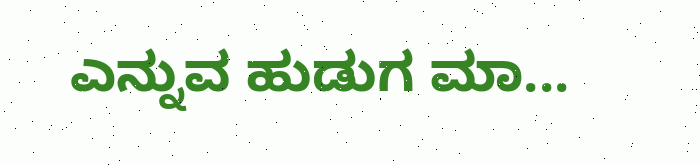ಎನ್ನುವ ಹುಡುಗ ಮಾ...